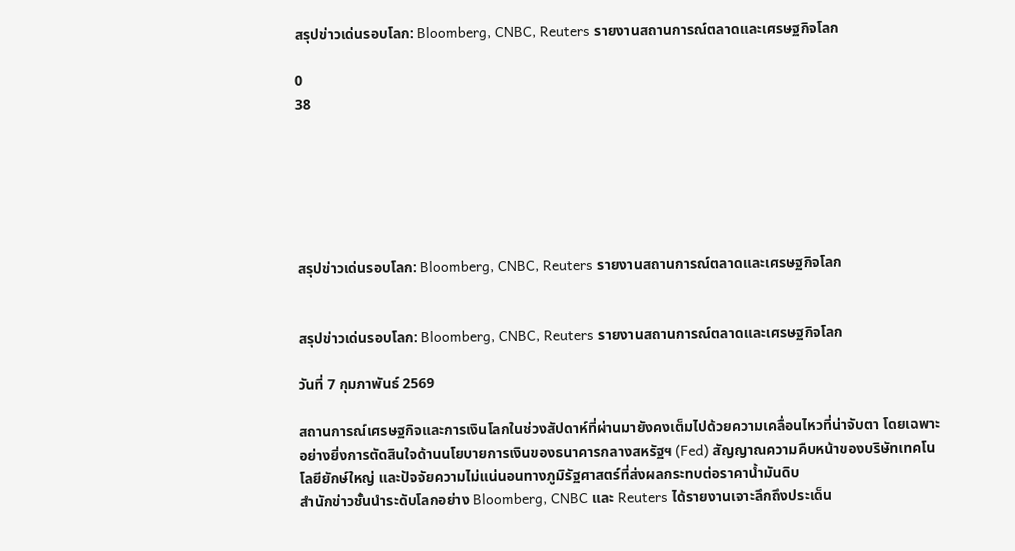สรุปข่าวเด่นรอบโลก: Bloomberg, CNBC, Reuters รายงานสถานการณ์ตลาดและเศรษฐกิจโลก

0
38






สรุปข่าวเด่นรอบโลก: Bloomberg, CNBC, Reuters รายงานสถานการณ์ตลาดและเศรษฐกิจโลก


สรุปข่าวเด่นรอบโลก: Bloomberg, CNBC, Reuters รายงานสถานการณ์ตลาดและเศรษฐกิจโลก

วันที่ 7 กุมภาพันธ์ 2569

สถานการณ์เศรษฐกิจและการเงินโลกในช่วงสัปดาห์ที่ผ่านมายังคงเต็มไปด้วยความเคลื่อนไหวที่น่าจับตา โดยเฉพาะอย่างยิ่งการตัดสินใจด้านนโยบายการเงินของธนาคารกลางสหรัฐฯ (Fed) สัญญาณความคืบหน้าของบริษัทเทคโนโลยียักษ์ใหญ่ และปัจจัยความไม่แน่นอนทางภูมิรัฐศาสตร์ที่ส่งผลกระทบต่อราคาน้ำมันดิบ
สำนักข่าวชั้นนำระดับโลกอย่าง Bloomberg, CNBC และ Reuters ได้รายงานเจาะลึกถึงประเด็น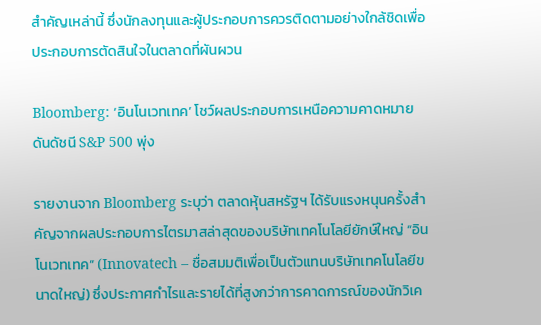สำคัญเหล่านี้ ซึ่งนักลงทุนและผู้ประกอบการควรติดตามอย่างใกล้ชิดเพื่อประกอบการตัดสินใจในตลาดที่ผันผวน

Bloomberg: ‘อินโนเวทเทค’ โชว์ผลประกอบการเหนือความคาดหมาย ดันดัชนี S&P 500 พุ่ง

รายงานจาก Bloomberg ระบุว่า ตลาดหุ้นสหรัฐฯ ได้รับแรงหนุนครั้งสำคัญจากผลประกอบการไตรมาสล่าสุดของบริษัทเทคโนโลยียักษ์ใหญ่ “อินโนเวทเทค” (Innovatech – ชื่อสมมติเพื่อเป็นตัวแทนบริษัทเทคโนโลยีขนาดใหญ่) ซึ่งประกาศกำไรและรายได้ที่สูงกว่าการคาดการณ์ของนักวิเค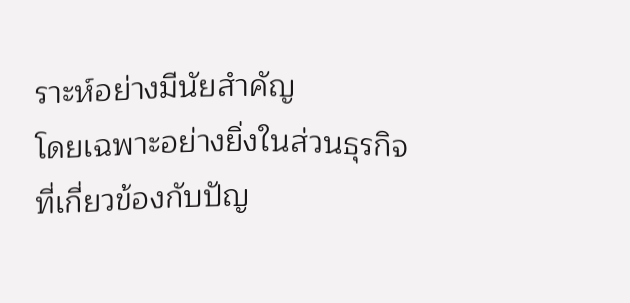ราะห์อย่างมีนัยสำคัญ
โดยเฉพาะอย่างยิ่งในส่วนธุรกิจที่เกี่ยวข้องกับปัญ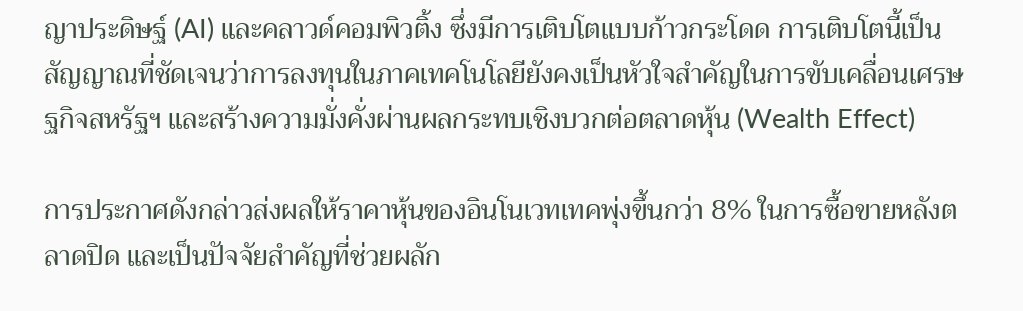ญาประดิษฐ์ (AI) และคลาวด์คอมพิวติ้ง ซึ่งมีการเติบโตแบบก้าวกระโดด การเติบโตนี้เป็นสัญญาณที่ชัดเจนว่าการลงทุนในภาคเทคโนโลยียังคงเป็นหัวใจสำคัญในการขับเคลื่อนเศรษฐกิจสหรัฐฯ และสร้างความมั่งคั่งผ่านผลกระทบเชิงบวกต่อตลาดหุ้น (Wealth Effect)

การประกาศดังกล่าวส่งผลให้ราคาหุ้นของอินโนเวทเทคพุ่งขึ้นกว่า 8% ในการซื้อขายหลังตลาดปิด และเป็นปัจจัยสำคัญที่ช่วยผลัก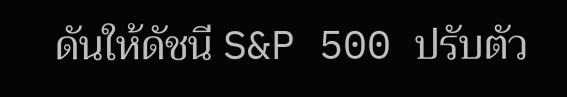ดันให้ดัชนี S&P 500 ปรับตัว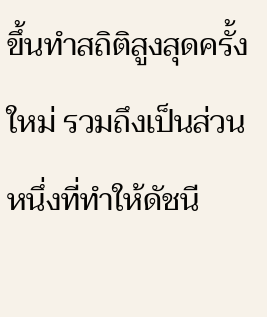ขึ้นทำสถิติสูงสุดครั้งใหม่ รวมถึงเป็นส่วนหนึ่งที่ทำให้ดัชนี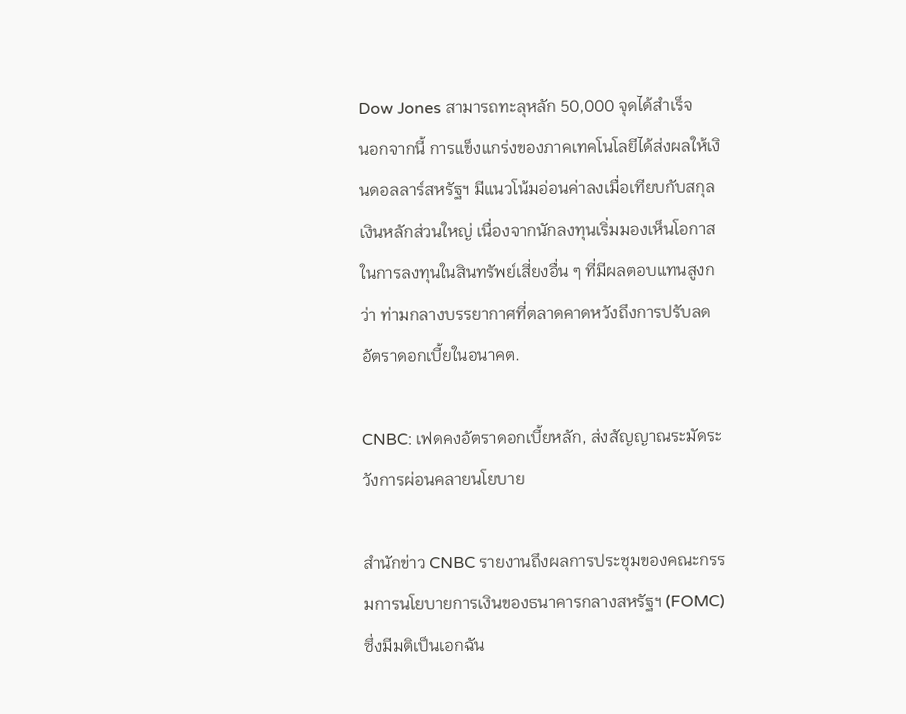Dow Jones สามารถทะลุหลัก 50,000 จุดได้สำเร็จ
นอกจากนี้ การแข็งแกร่งของภาคเทคโนโลยีได้ส่งผลให้เงินดอลลาร์สหรัฐฯ มีแนวโน้มอ่อนค่าลงเมื่อเทียบกับสกุลเงินหลักส่วนใหญ่ เนื่องจากนักลงทุนเริ่มมองเห็นโอกาสในการลงทุนในสินทรัพย์เสี่ยงอื่น ๆ ที่มีผลตอบแทนสูงกว่า ท่ามกลางบรรยากาศที่ตลาดคาดหวังถึงการปรับลดอัตราดอกเบี้ยในอนาคต.

CNBC: เฟดคงอัตราดอกเบี้ยหลัก, ส่งสัญญาณระมัดระวังการผ่อนคลายนโยบาย

สำนักข่าว CNBC รายงานถึงผลการประชุมของคณะกรรมการนโยบายการเงินของธนาคารกลางสหรัฐฯ (FOMC) ซึ่งมีมติเป็นเอกฉัน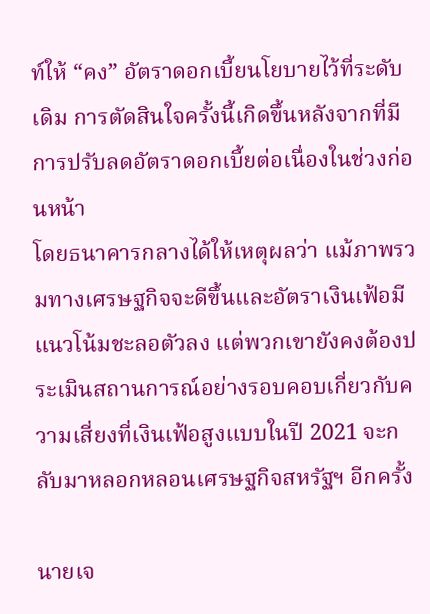ท์ให้ “คง” อัตราดอกเบี้ยนโยบายไว้ที่ระดับเดิม การตัดสินใจครั้งนี้เกิดขึ้นหลังจากที่มีการปรับลดอัตราดอกเบี้ยต่อเนื่องในช่วงก่อนหน้า
โดยธนาคารกลางได้ให้เหตุผลว่า แม้ภาพรวมทางเศรษฐกิจจะดีขึ้นและอัตราเงินเฟ้อมีแนวโน้มชะลอตัวลง แต่พวกเขายังคงต้องประเมินสถานการณ์อย่างรอบคอบเกี่ยวกับความเสี่ยงที่เงินเฟ้อสูงแบบในปี 2021 จะกลับมาหลอกหลอนเศรษฐกิจสหรัฐฯ อีกครั้ง

นายเจ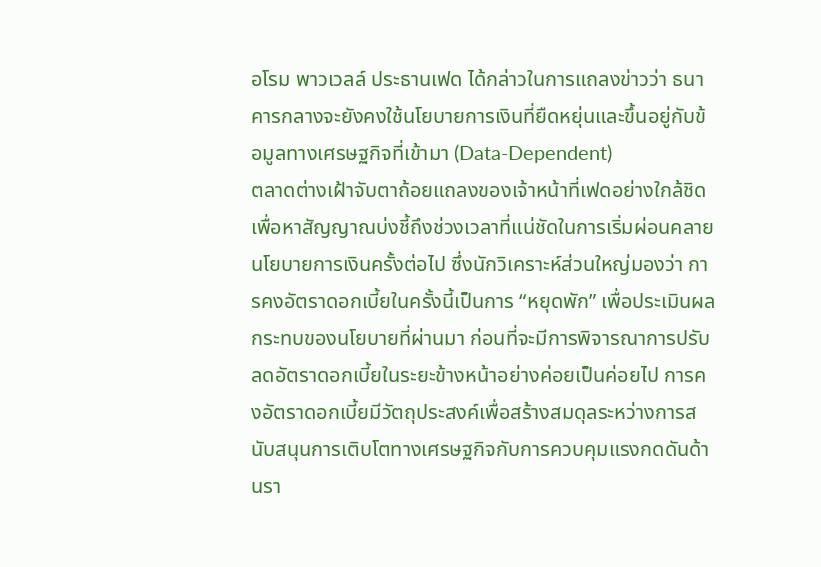อโรม พาวเวลล์ ประธานเฟด ได้กล่าวในการแถลงข่าวว่า ธนาคารกลางจะยังคงใช้นโยบายการเงินที่ยืดหยุ่นและขึ้นอยู่กับข้อมูลทางเศรษฐกิจที่เข้ามา (Data-Dependent)
ตลาดต่างเฝ้าจับตาถ้อยแถลงของเจ้าหน้าที่เฟดอย่างใกล้ชิด เพื่อหาสัญญาณบ่งชี้ถึงช่วงเวลาที่แน่ชัดในการเริ่มผ่อนคลายนโยบายการเงินครั้งต่อไป ซึ่งนักวิเคราะห์ส่วนใหญ่มองว่า การคงอัตราดอกเบี้ยในครั้งนี้เป็นการ “หยุดพัก” เพื่อประเมินผลกระทบของนโยบายที่ผ่านมา ก่อนที่จะมีการพิจารณาการปรับลดอัตราดอกเบี้ยในระยะข้างหน้าอย่างค่อยเป็นค่อยไป การคงอัตราดอกเบี้ยมีวัตถุประสงค์เพื่อสร้างสมดุลระหว่างการสนับสนุนการเติบโตทางเศรษฐกิจกับการควบคุมแรงกดดันด้านรา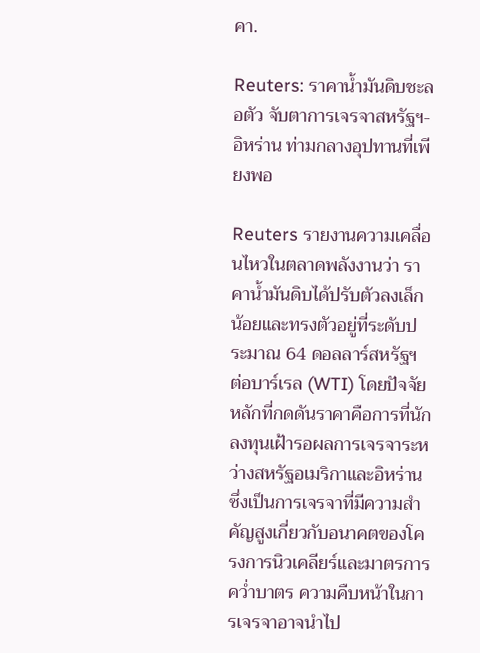คา.

Reuters: ราคาน้ำมันดิบชะลอตัว จับตาการเจรจาสหรัฐฯ-อิหร่าน ท่ามกลางอุปทานที่เพียงพอ

Reuters รายงานความเคลื่อนไหวในตลาดพลังงานว่า ราคาน้ำมันดิบได้ปรับตัวลงเล็กน้อยและทรงตัวอยู่ที่ระดับประมาณ 64 ดอลลาร์สหรัฐฯ ต่อบาร์เรล (WTI) โดยปัจจัยหลักที่กดดันราคาคือการที่นักลงทุนเฝ้ารอผลการเจรจาระหว่างสหรัฐอเมริกาและอิหร่าน
ซึ่งเป็นการเจรจาที่มีความสำคัญสูงเกี่ยวกับอนาคตของโครงการนิวเคลียร์และมาตรการคว่ำบาตร ความคืบหน้าในการเจรจาอาจนำไป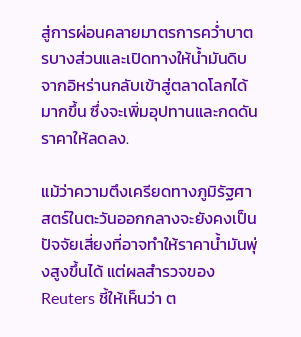สู่การผ่อนคลายมาตรการคว่ำบาตรบางส่วนและเปิดทางให้น้ำมันดิบจากอิหร่านกลับเข้าสู่ตลาดโลกได้มากขึ้น ซึ่งจะเพิ่มอุปทานและกดดันราคาให้ลดลง.

แม้ว่าความตึงเครียดทางภูมิรัฐศาสตร์ในตะวันออกกลางจะยังคงเป็นปัจจัยเสี่ยงที่อาจทำให้ราคาน้ำมันพุ่งสูงขึ้นได้ แต่ผลสำรวจของ Reuters ชี้ให้เห็นว่า ต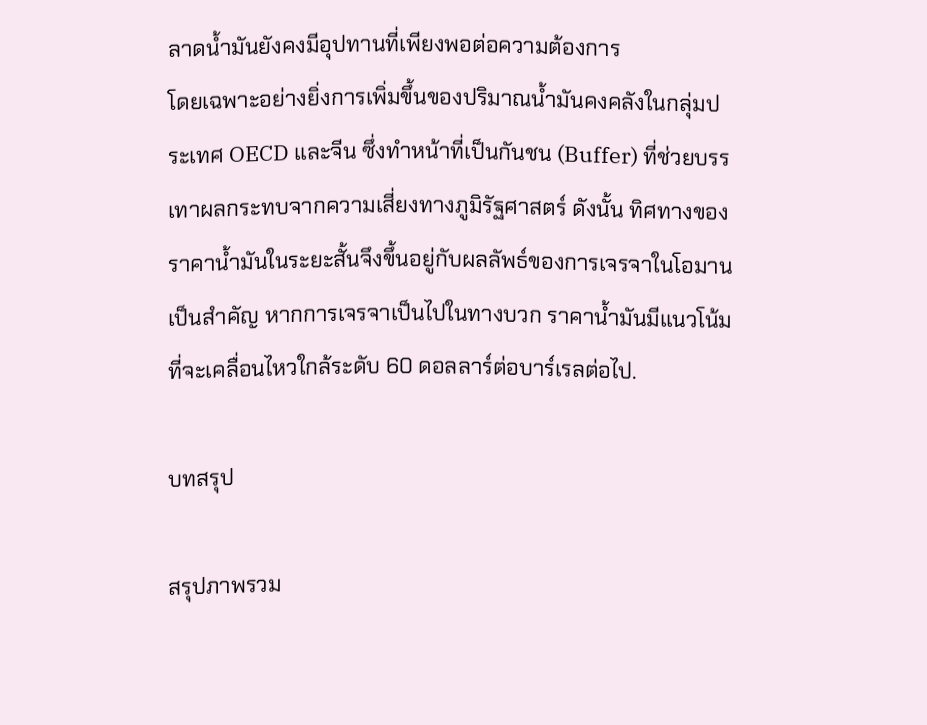ลาดน้ำมันยังคงมีอุปทานที่เพียงพอต่อความต้องการ
โดยเฉพาะอย่างยิ่งการเพิ่มขึ้นของปริมาณน้ำมันคงคลังในกลุ่มประเทศ OECD และจีน ซึ่งทำหน้าที่เป็นกันชน (Buffer) ที่ช่วยบรรเทาผลกระทบจากความเสี่ยงทางภูมิรัฐศาสตร์ ดังนั้น ทิศทางของราคาน้ำมันในระยะสั้นจึงขึ้นอยู่กับผลลัพธ์ของการเจรจาในโอมานเป็นสำคัญ หากการเจรจาเป็นไปในทางบวก ราคาน้ำมันมีแนวโน้มที่จะเคลื่อนไหวใกล้ระดับ 60 ดอลลาร์ต่อบาร์เรลต่อไป.

บทสรุป

สรุปภาพรวม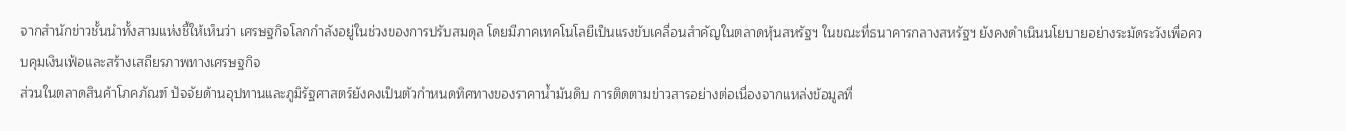จากสำนักข่าวชั้นนำทั้งสามแห่งชี้ให้เห็นว่า เศรษฐกิจโลกกำลังอยู่ในช่วงของการปรับสมดุล โดยมีภาคเทคโนโลยีเป็นแรงขับเคลื่อนสำคัญในตลาดหุ้นสหรัฐฯ ในขณะที่ธนาคารกลางสหรัฐฯ ยังคงดำเนินนโยบายอย่างระมัดระวังเพื่อควบคุมเงินเฟ้อและสร้างเสถียรภาพทางเศรษฐกิจ
ส่วนในตลาดสินค้าโภคภัณฑ์ ปัจจัยด้านอุปทานและภูมิรัฐศาสตร์ยังคงเป็นตัวกำหนดทิศทางของราคาน้ำมันดิบ การติดตามข่าวสารอย่างต่อเนื่องจากแหล่งข้อมูลที่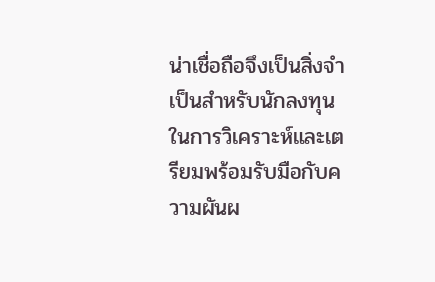น่าเชื่อถือจึงเป็นสิ่งจำเป็นสำหรับนักลงทุนในการวิเคราะห์และเตรียมพร้อมรับมือกับความผันผ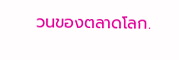วนของตลาดโลก.